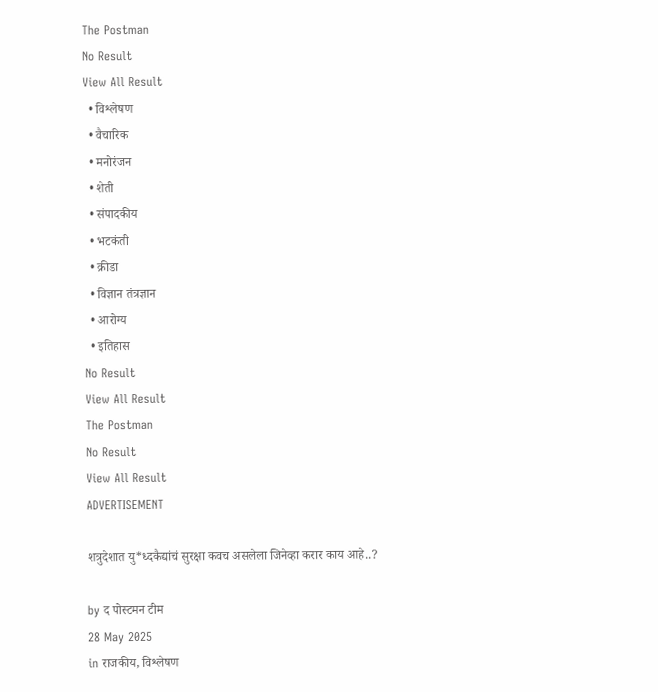The Postman
No Result
View All Result
  • विश्लेषण
  • वैचारिक
  • मनोरंजन
  • शेती
  • संपादकीय
  • भटकंती
  • क्रीडा
  • विज्ञान तंत्रज्ञान
  • आरोग्य
  • इतिहास
No Result
View All Result
The Postman
No Result
View All Result
ADVERTISEMENT

शत्रुदेशात यु*ध्दकैद्यांचं सुरक्षा कवच असलेला जिनेव्हा करार काय आहे..?

by द पोस्टमन टीम
28 May 2025
in राजकीय, विश्लेषण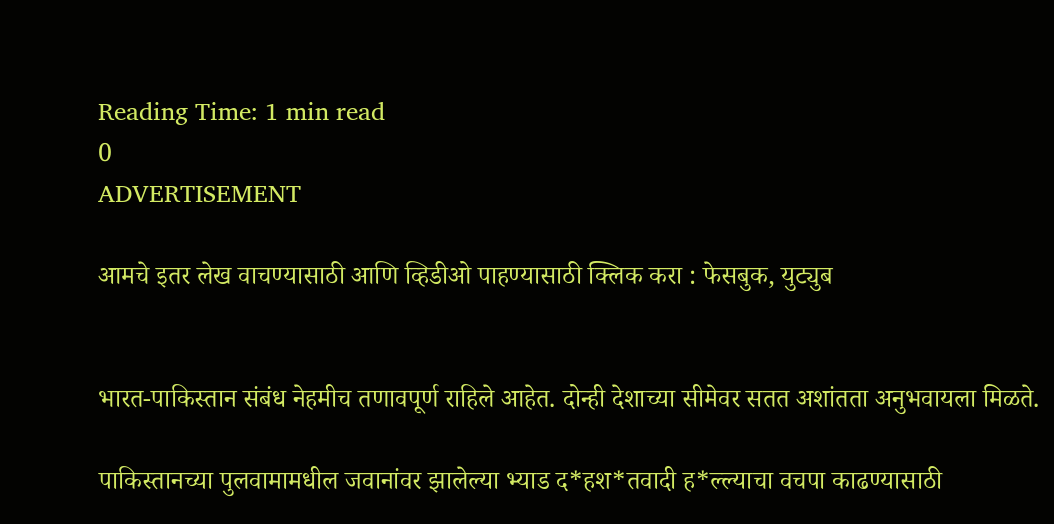Reading Time: 1 min read
0
ADVERTISEMENT

आमचे इतर लेख वाचण्यासाठी आणि व्हिडीओ पाहण्यासाठी क्लिक करा : फेसबुक, युट्युब


भारत-पाकिस्तान संबंध नेहमीच तणावपूर्ण राहिले आहेत. दोन्ही देशाच्या सीमेवर सतत अशांतता अनुभवायला मिळते.

पाकिस्तानच्या पुलवामामधील जवानांवर झालेल्या भ्याड द*हश*तवादी ह*ल्ल्याचा वचपा काढण्यासाठी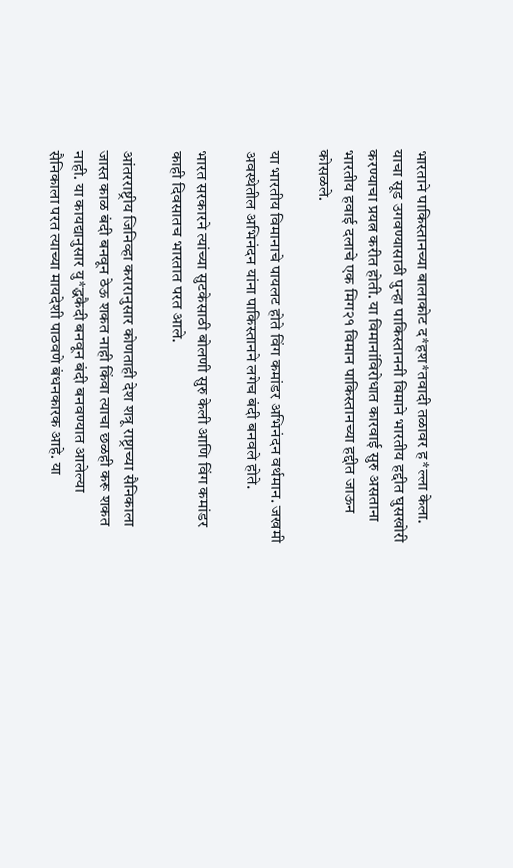भारताने पाकिस्तानच्या बालाकोट द*हश*तवादी तळावर ह*ल्ला केला. याचा सूड उगवण्यासाठी पुन्हा पाकिस्ताननी विमाने भारतीय हद्दीत घुसखोरी करण्याचा प्रयत्न करीत होती. या विमानांविरोधात कारवाई सुरु असताना भारतीय हवाई दलाचे एक मिग२१ विमान पाकिस्तानच्या हद्दीत जाऊन कोसळले.

या भारतीय विमानाचे पायलट होते विंग कमांडर अभिनंदन वर्थमान. जखमी अवस्थेतील अभिनंदन यांना पाकिस्तानने लगेच बंदी बनवले होते.

भारत सरकारने त्यांच्या सुटकेसाठी बोलणी सुरु केली आणि विंग कमांडर काही दिवसातच भारतात परत आले.

आंतरराष्ट्रीय जिनिव्हा करारानुसार कोणताही देश शत्रू राष्ट्राच्या सैनिकाला जास्त काळ बंदी बनवून ठेऊ शकत नाही किंवा त्याचा छळही करू शकत नाही. या कायद्यानुसार यु*द्धकैदी बनवून बंदी बनवण्यात आलेल्या सैनिकाला परत त्याच्या मायदेशी पाठवणे बंधनकारक आहे. या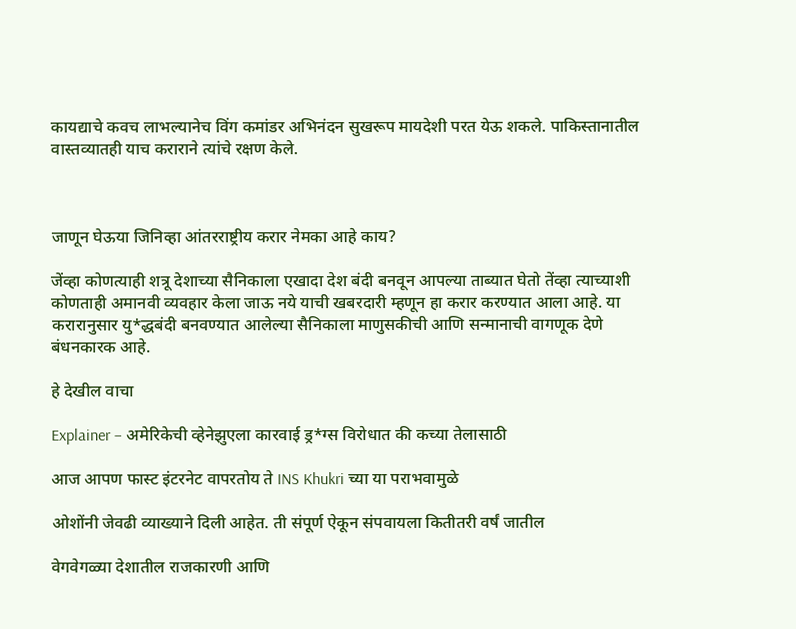कायद्याचे कवच लाभल्यानेच विंग कमांडर अभिनंदन सुखरूप मायदेशी परत येऊ शकले. पाकिस्तानातील वास्तव्यातही याच कराराने त्यांचे रक्षण केले.



जाणून घेऊया जिनिव्हा आंतरराष्ट्रीय करार नेमका आहे काय?

जेंव्हा कोणत्याही शत्रू देशाच्या सैनिकाला एखादा देश बंदी बनवून आपल्या ताब्यात घेतो तेंव्हा त्याच्याशी कोणताही अमानवी व्यवहार केला जाऊ नये याची खबरदारी म्हणून हा करार करण्यात आला आहे. या करारानुसार यु*द्धबंदी बनवण्यात आलेल्या सैनिकाला माणुसकीची आणि सन्मानाची वागणूक देणे बंधनकारक आहे.

हे देखील वाचा

Explainer – अमेरिकेची व्हेनेझुएला कारवाई ड्र*ग्स विरोधात की कच्या तेलासाठी

आज आपण फास्ट इंटरनेट वापरतोय ते INS Khukri च्या या पराभवामुळे

ओशोंनी जेवढी व्याख्याने दिली आहेत. ती संपूर्ण ऐकून संपवायला कितीतरी वर्षं जातील

वेगवेगळ्या देशातील राजकारणी आणि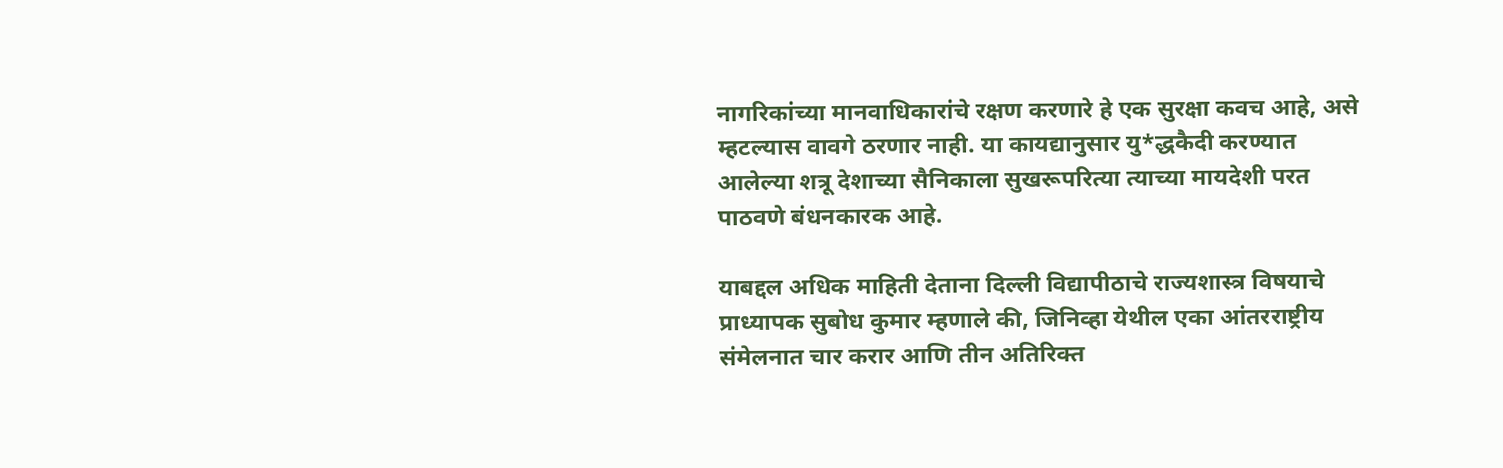नागरिकांच्या मानवाधिकारांचे रक्षण करणारे हे एक सुरक्षा कवच आहे, असे म्हटल्यास वावगे ठरणार नाही. या कायद्यानुसार यु*द्धकैदी करण्यात आलेल्या शत्रू देशाच्या सैनिकाला सुखरूपरित्या त्याच्या मायदेशी परत पाठवणे बंधनकारक आहे.

याबद्दल अधिक माहिती देताना दिल्ली विद्यापीठाचे राज्यशास्त्र विषयाचे प्राध्यापक सुबोध कुमार म्हणाले की, जिनिव्हा येथील एका आंतरराष्ट्रीय संमेलनात चार करार आणि तीन अतिरिक्त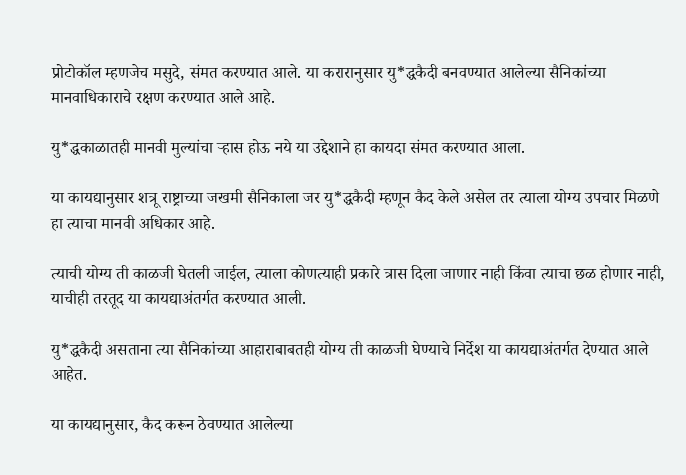प्रोटोकॉल म्हणजेच मसुदे, संमत करण्यात आले. या करारानुसार यु*द्धकैदी बनवण्यात आलेल्या सैनिकांच्या मानवाधिकाराचे रक्षण करण्यात आले आहे.

यु*द्धकाळातही मानवी मुल्यांचा ऱ्हास होऊ नये या उद्देशाने हा कायदा संमत करण्यात आला.

या कायद्यानुसार शत्रू राष्ट्राच्या जखमी सैनिकाला जर यु*द्धकैदी म्हणून कैद केले असेल तर त्याला योग्य उपचार मिळणे हा त्याचा मानवी अधिकार आहे.

त्याची योग्य ती काळजी घेतली जाईल, त्याला कोणत्याही प्रकारे त्रास दिला जाणार नाही किंवा त्याचा छळ होणार नाही, याचीही तरतूद या कायद्याअंतर्गत करण्यात आली.

यु*द्धकैदी असताना त्या सैनिकांच्या आहाराबाबतही योग्य ती काळजी घेण्याचे निर्देश या कायद्याअंतर्गत देण्यात आले आहेत.

या कायद्यानुसार, कैद करून ठेवण्यात आलेल्या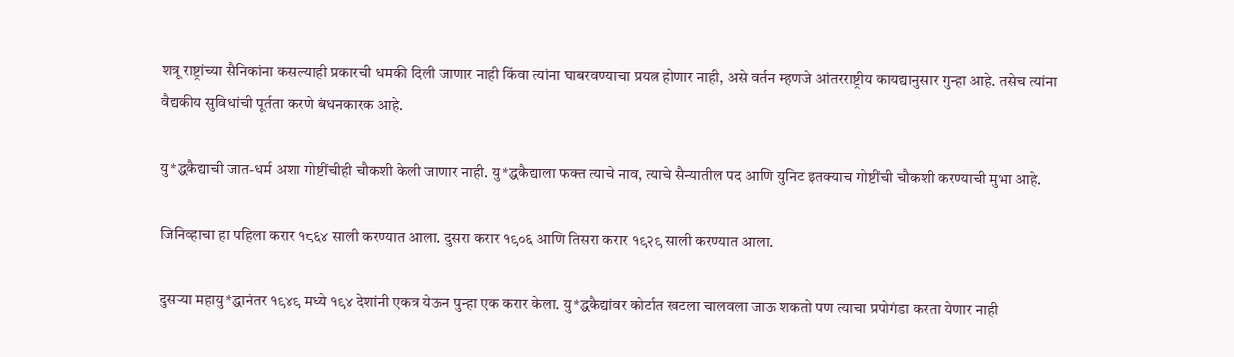शत्रू राष्ट्रांच्या सैनिकांना कसल्याही प्रकारची धमकी दिली जाणार नाही किंवा त्यांना घाबरवण्याचा प्रयत्न होणार नाही, असे वर्तन म्हणजे आंतरराष्ट्रीय कायद्यानुसार गुन्हा आहे. तसेच त्यांना वैद्यकीय सुविधांची पूर्तता करणे बंधनकारक आहे.

यु*द्धकैद्याची जात-धर्म अशा गोष्टींचीही चौकशी केली जाणार नाही. यु*द्धकैद्याला फक्त त्याचे नाव, त्याचे सैन्यातील पद आणि युनिट इतक्याच गोष्टींची चौकशी करण्याची मुभा आहे.

जिनिव्हाचा हा पहिला करार १८६४ साली करण्यात आला. दुसरा करार १९०६ आणि तिसरा करार १९२९ साली करण्यात आला.

दुसऱ्या महायु*द्धानंतर १९४९ मध्ये १९४ देशांनी एकत्र येऊन पुन्हा एक करार केला. यु*द्धकैद्यांवर कोर्टात खटला चालवला जाऊ शकतो पण त्याचा प्रपोगंडा करता येणार नाही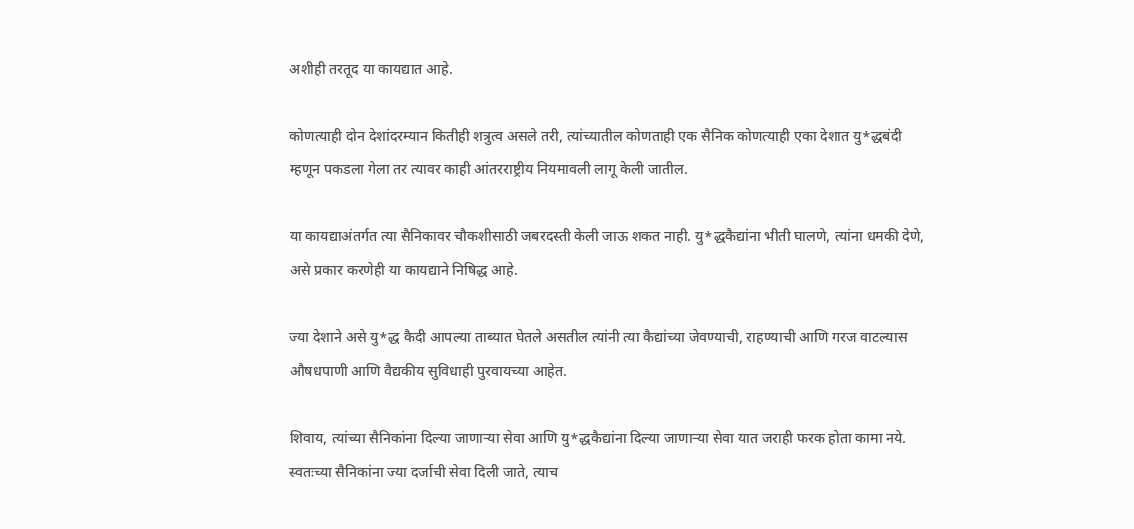अशीही तरतूद या कायद्यात आहे.

कोणत्याही दोन देशांदरम्यान कितीही शत्रुत्व असले तरी, त्यांच्यातील कोणताही एक सैनिक कोणत्याही एका देशात यु*द्धबंदी म्हणून पकडला गेला तर त्यावर काही आंतरराष्ट्रीय नियमावली लागू केली जातील.

या कायद्याअंतर्गत त्या सैनिकावर चौकशीसाठी जबरदस्ती केली जाऊ शकत नाही. यु*द्धकैद्यांना भीती घालणे, त्यांना धमकी देणे, असे प्रकार करणेही या कायद्याने निषिद्ध आहे.

ज्या देशाने असे यु*द्ध कैदी आपल्या ताब्यात घेतले असतील त्यांनी त्या कैद्यांच्या जेवण्याची, राहण्याची आणि गरज वाटल्यास औषधपाणी आणि वैद्यकीय सुविधाही पुरवायच्या आहेत.

शिवाय, त्यांच्या सैनिकांना दिल्या जाणाऱ्या सेवा आणि यु*द्धकैद्यांना दिल्या जाणाऱ्या सेवा यात जराही फरक होता कामा नये. स्वतःच्या सैनिकांना ज्या दर्जाची सेवा दिली जाते, त्याच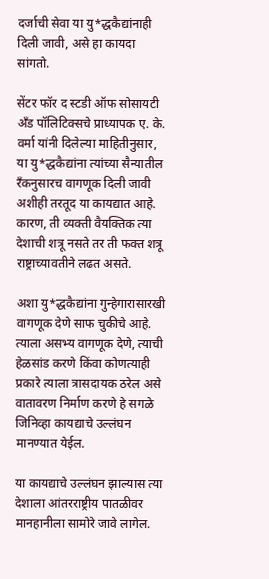दर्जाची सेवा या यु*द्धकैद्यांनाही दिली जावी, असे हा कायदा सांगतो.

सेंटर फॉर द स्टडी ऑफ सोसायटी अँड पॉलिटिक्सचे प्राध्यापक ए. के. वर्मा यांनी दिलेल्या माहितीनुसार, या यु*द्धकैद्यांना त्यांच्या सैन्यातील रँकनुसारच वागणूक दिली जावी अशीही तरतूद या कायद्यात आहे. कारण, ती व्यक्ती वैयक्तिक त्या देशाची शत्रू नसते तर ती फक्त शत्रू राष्ट्राच्यावतीने लढत असते.

अशा यु*द्धकैद्यांना गुन्हेगारासारखी वागणूक देणे साफ चुकीचे आहे. त्याला असभ्य वागणूक देणे, त्याची हेळसांड करणे किंवा कोणत्याही प्रकारे त्याला त्रासदायक ठरेल असे वातावरण निर्माण करणे हे सगळे जिनिव्हा कायद्याचे उल्लंघन मानण्यात येईल.

या कायद्याचे उल्लंघन झाल्यास त्या देशाला आंतरराष्ट्रीय पातळीवर मानहानीला सामोरे जावे लागेल.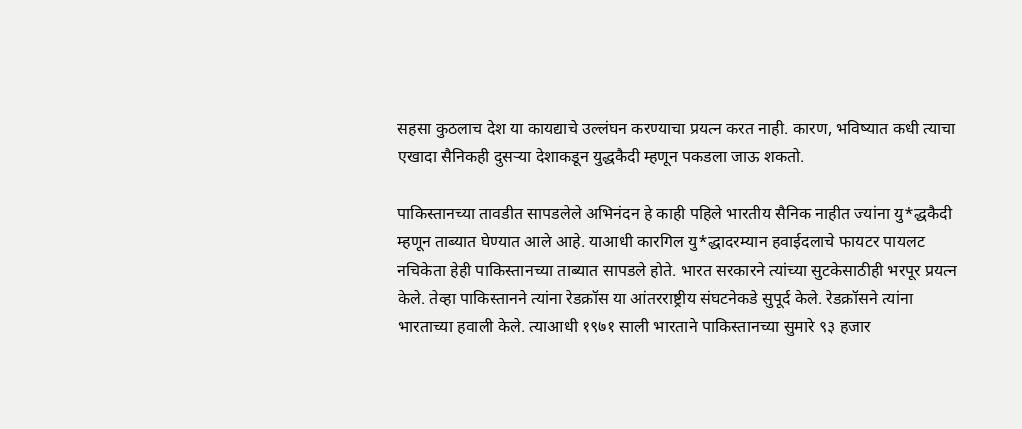सहसा कुठलाच देश या कायद्याचे उल्लंघन करण्याचा प्रयत्न करत नाही. कारण, भविष्यात कधी त्याचा एखादा सैनिकही दुसऱ्या देशाकडून युद्धकैदी म्हणून पकडला जाऊ शकतो.

पाकिस्तानच्या तावडीत सापडलेले अभिनंदन हे काही पहिले भारतीय सैनिक नाहीत ज्यांना यु*द्धकैदी म्हणून ताब्यात घेण्यात आले आहे. याआधी कारगिल यु*द्धादरम्यान हवाईदलाचे फायटर पायलट नचिकेता हेही पाकिस्तानच्या ताब्यात सापडले होते. भारत सरकारने त्यांच्या सुटकेसाठीही भरपूर प्रयत्न केले. तेव्हा पाकिस्तानने त्यांना रेडक्रॉस या आंतरराष्ट्रीय संघटनेकडे सुपूर्द केले. रेडक्रॉसने त्यांना भारताच्या हवाली केले. त्याआधी १९७१ साली भारताने पाकिस्तानच्या सुमारे ९३ हजार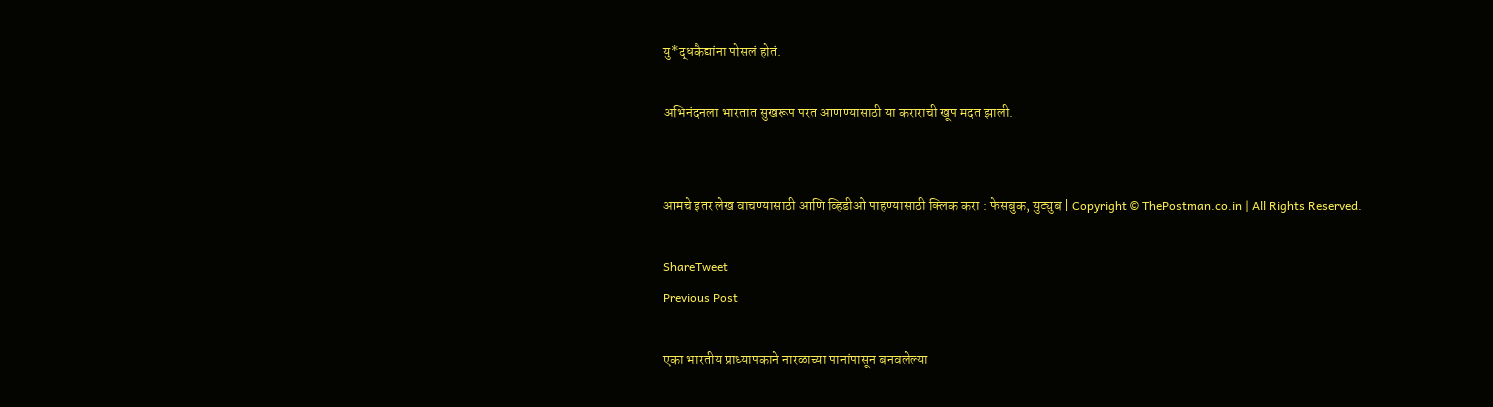यु*द्धकैद्यांना पोसलं होतं.

अभिनंदनला भारतात सुखरूप परत आणण्यासाठी या कराराची खूप मदत झाली.


आमचे इतर लेख वाचण्यासाठी आणि व्हिडीओ पाहण्यासाठी क्लिक करा : फेसबुक, युट्युब | Copyright © ThePostman.co.in | All Rights Reserved.

ShareTweet
Previous Post

एका भारतीय प्राध्यापकाने नारळाच्या पानांपासून बनवलेल्या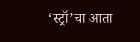‘स्ट्रॉ’चा आता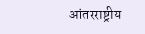आंतरराष्ट्रीय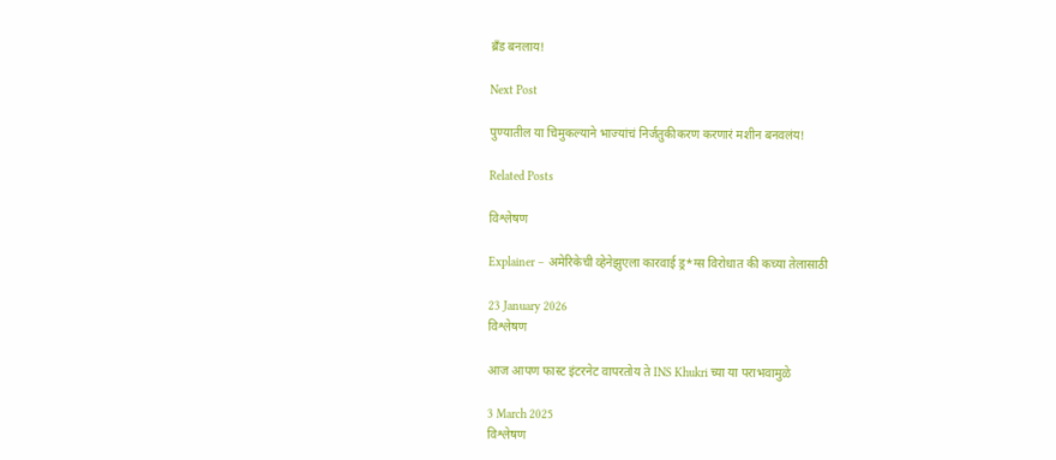ब्रँड बनलाय!

Next Post

पुण्यातील या चिमुकल्याने भाज्यांचं निर्जंतुकीकरण करणारं मशीन बनवलंय!

Related Posts

विश्लेषण

Explainer – अमेरिकेची व्हेनेझुएला कारवाई ड्र*ग्स विरोधात की कच्या तेलासाठी

23 January 2026
विश्लेषण

आज आपण फास्ट इंटरनेट वापरतोय ते INS Khukri च्या या पराभवामुळे

3 March 2025
विश्लेषण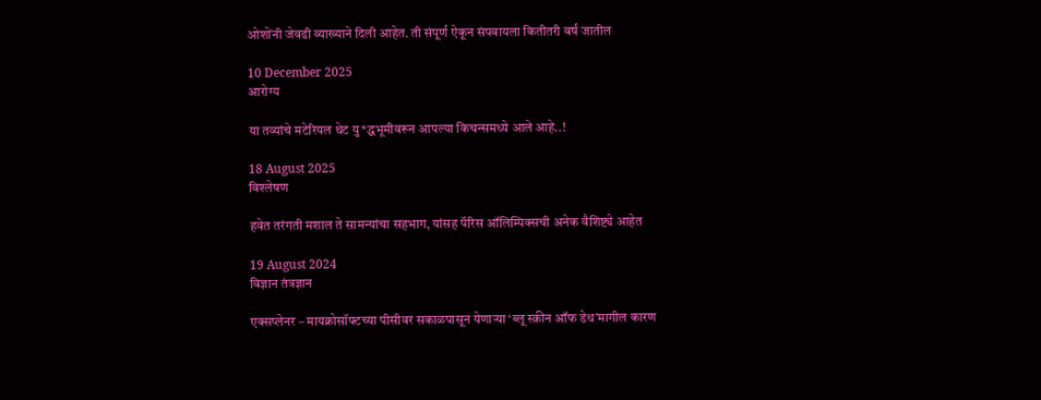ओशोंनी जेवढी व्याख्याने दिली आहेत. ती संपूर्ण ऐकून संपवायला कितीतरी वर्षं जातील

10 December 2025
आरोग्य

या तव्यांचे मटेरियल थेट यु*द्धभूमीवरून आपल्या किचन्समध्ये आले आहे..!

18 August 2025
विश्लेषण

हवेत तरंगती मशाल ते सामन्यांचा सहभाग, यांसह पॅरिस ऑलिम्पिक्सची अनेक वैशिष्ट्ये आहेत

19 August 2024
विज्ञान तंत्रज्ञान

एक्सप्लेनर – मायक्रोसॉफ्टच्या पीसीवर सकाळपासून येणाऱ्या ‘ब्लू स्क्रीन ऑफ डेथ’मागील कारण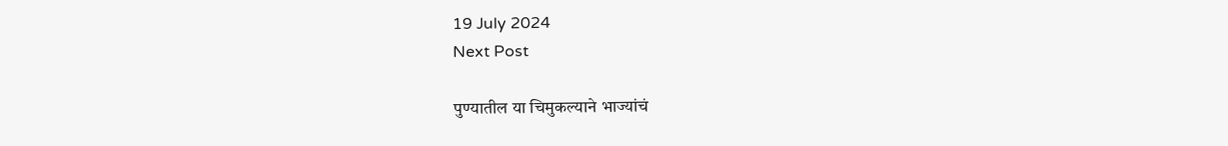19 July 2024
Next Post

पुण्यातील या चिमुकल्याने भाज्यांचं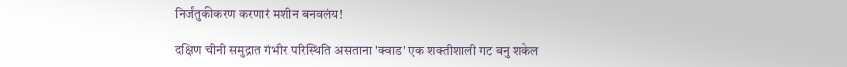निर्जंतुकीकरण करणारं मशीन बनवलंय!

दक्षिण चीनी समुद्रात गंभीर परिस्थिति असताना 'क्वाड' एक शक्तीशाली गट बनु शकेल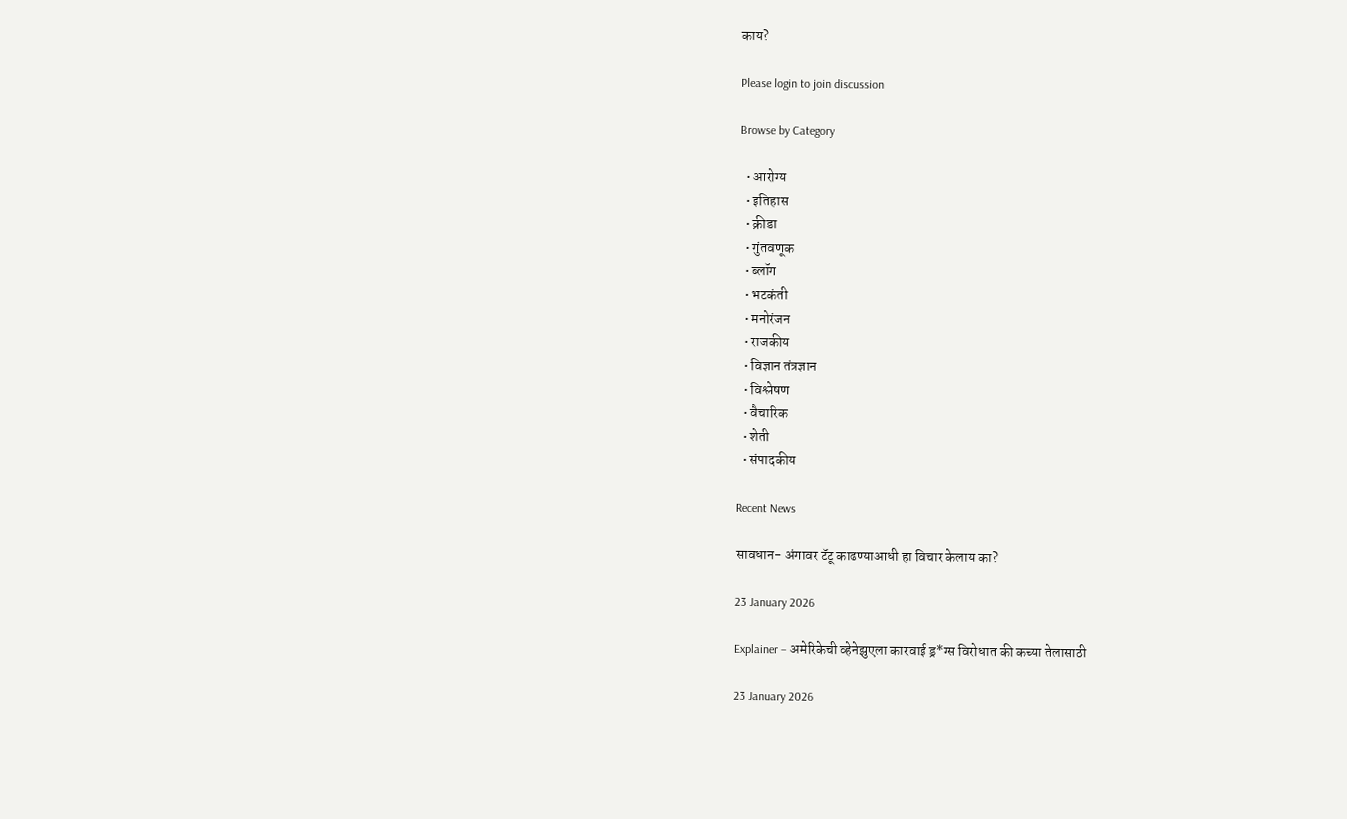काय?

Please login to join discussion

Browse by Category

  • आरोग्य
  • इतिहास
  • क्रीडा
  • गुंतवणूक
  • ब्लॉग
  • भटकंती
  • मनोरंजन
  • राजकीय
  • विज्ञान तंत्रज्ञान
  • विश्लेषण
  • वैचारिक
  • शेती
  • संपादकीय

Recent News

सावधान- अंगावर टॅटू काढण्याआधी हा विचार केलाय का?

23 January 2026

Explainer – अमेरिकेची व्हेनेझुएला कारवाई ड्र*ग्स विरोधात की कच्या तेलासाठी

23 January 2026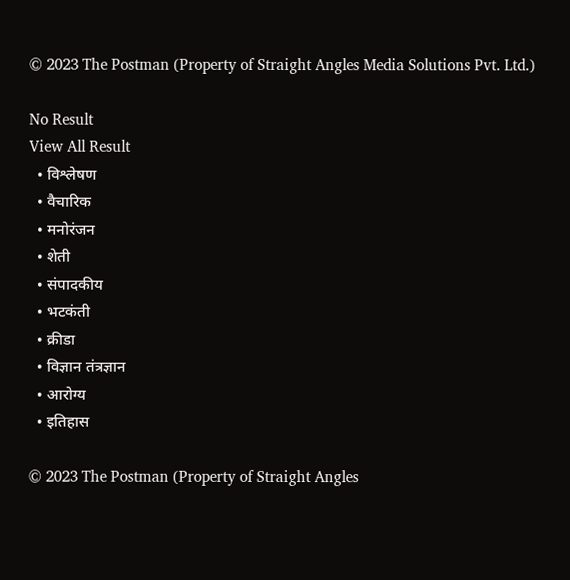© 2023 The Postman (Property of Straight Angles Media Solutions Pvt. Ltd.)

No Result
View All Result
  • विश्लेषण
  • वैचारिक
  • मनोरंजन
  • शेती
  • संपादकीय
  • भटकंती
  • क्रीडा
  • विज्ञान तंत्रज्ञान
  • आरोग्य
  • इतिहास

© 2023 The Postman (Property of Straight Angles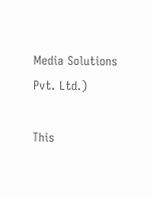Media Solutions Pvt. Ltd.)

This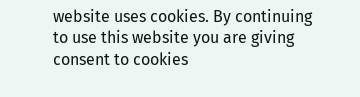website uses cookies. By continuing to use this website you are giving consent to cookies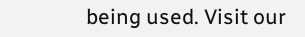being used. Visit our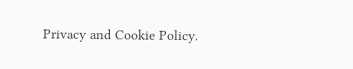Privacy and Cookie Policy.